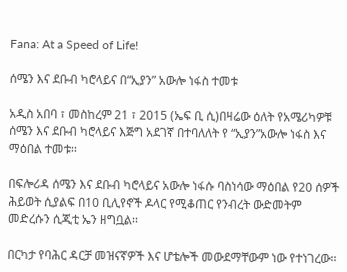Fana: At a Speed of Life!

ሰሜን እና ደቡብ ካሮላይና በ“ኢያን” አውሎ ነፋስ ተመቱ

አዲስ አበባ ፣ መስከረም 21 ፣ 2015 (ኤፍ ቢ ሲ)በዛሬው ዕለት የአሜሪካዎቹ ሰሜን እና ደቡብ ካሮላይና እጅግ አደገኛ በተባለለት የ “ኢያን”አውሎ ነፋስ እና ማዕበል ተመቱ፡፡

በፍሎሪዳ ሰሜን እና ደቡብ ካሮላይና አውሎ ነፋሱ ባስነሳው ማዕበል የ20 ሰዎች ሕይወት ሲያልፍ በ10 ቢሊየኖች ዶላር የሚቆጠር የንብረት ውድመትም መድረሱን ሲጂቲ ኤን ዘግቧል፡፡

በርካታ የባሕር ዳርቻ መዝናኛዎች እና ሆቴሎች መውደማቸውም ነው የተነገረው፡፡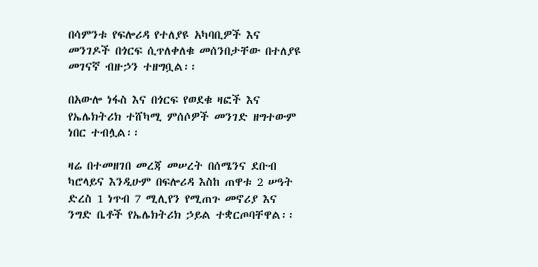በሳምንቱ የፍሎሪዳ የተለያዩ አካባቢዎች እና መንገዶች በጎርፍ ሲጥለቀለቁ መሰንበታቸው በተለያዩ መገናኛ ብዙኃን ተዘግቧል፡፡

በአውሎ ነፋስ እና በጎርፍ የወደቁ ዛፎች እና የኤሌክትሪክ ተሸካሚ ምሰሶዎች መንገድ ዘግተውም ነበር ተብሏል፡፡

ዛሬ በተመዘገበ መረጃ መሠረት በሰሜንና ደቡብ ካሮላይና እንዲሁም በፍሎሪዳ እስከ ጠዋቱ 2 ሠዓት ድረስ 1 ነጥብ 7 ሚሊየን የሚጠጉ መኖሪያ እና ንግድ ቤቶች የኤሌክትሪክ ኃይል ተቋርጦባቸዋል፡፡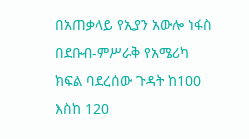በአጠቃላይ የኢያን አውሎ ነፋስ በደቡብ-ምሥራቅ የአሜሪካ ክፍል ባደረሰው ጉዳት ከ100 እስከ 120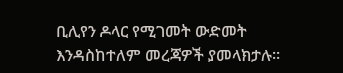ቢሊየን ዶላር የሚገመት ውድመት እንዳስከተለም መረጃዎች ያመላክታሉ፡፡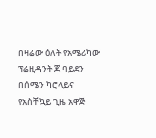በዛሬው ዕለት የአሜሪካው ፕሬዚዳንት ጆ ባይደን በሰሜን ካሮላይና የአስቸኳይ ጊዜ አዋጅ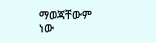ማወጃቸውም ነው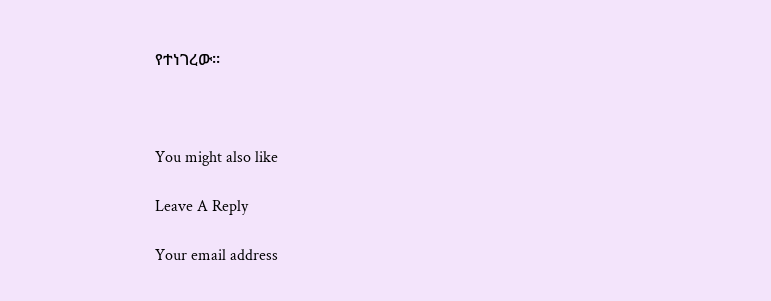የተነገረው፡፡



You might also like

Leave A Reply

Your email address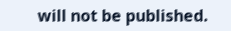will not be published.